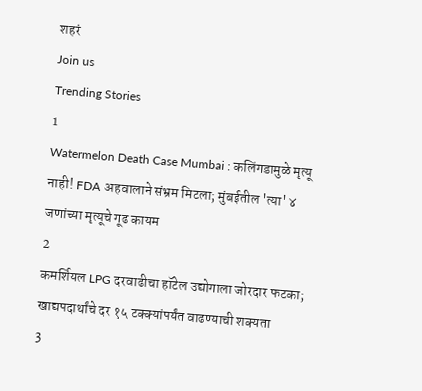शहरं
Join us
Trending Stories
1
Watermelon Death Case Mumbai : कलिंगडामुळे मृत्यू नाही! FDA अहवालाने संभ्रम मिटला; मुंबईतील 'त्या' ४ जणांच्या मृत्यूचे गूढ कायम
2
कमर्शियल LPG दरवाढीचा हॉटेल उद्योगाला जोरदार फटका; खाद्यपदार्थांचे दर १५ टक्क्यांपर्यंत वाढण्याची शक्यता
3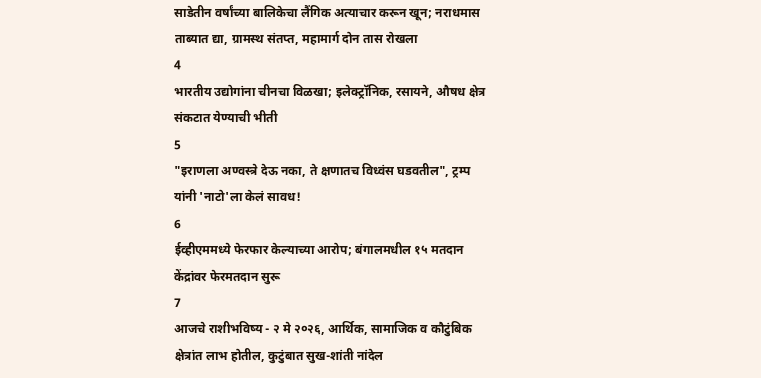साडेतीन वर्षांच्या बालिकेचा लैंगिक अत्याचार करून खून; नराधमास ताब्यात द्या, ग्रामस्थ संतप्त, महामार्ग दोन तास रोखला
4
भारतीय उद्योगांना चीनचा विळखा; इलेक्ट्रॉनिक, रसायने, औषध क्षेत्र संकटात येण्याची भीती
5
"इराणला अण्वस्त्रे देऊ नका, ते क्षणातच विध्वंस घडवतील", ट्रम्प यांनी 'नाटो'ला केलं सावध!
6
ईव्हीएममध्ये फेरफार केल्याच्या आरोप; बंगालमधील १५ मतदान केंद्रांवर फेरमतदान सुरू
7
आजचे राशीभविष्य - २ मे २०२६, आर्थिक, सामाजिक व कौटुंबिक क्षेत्रांत लाभ होतील, कुटुंबात सुख-शांती नांदेल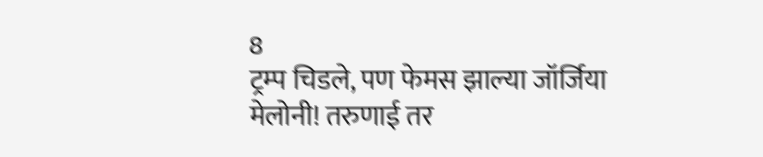8
ट्रम्प चिडले, पण फेमस झाल्या जॉर्जिया मेलोनी! तरुणाई तर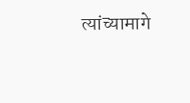त्यांच्यामागे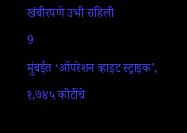खंबीरपणे उभी राहिली
9
मुंबईत ‘ऑपरेशन व्हाइट स्ट्राइक’, १,७४५ कोटींचे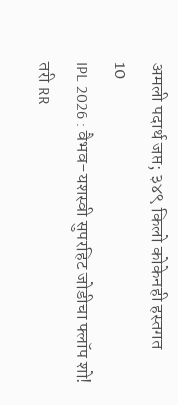अमली पदार्थ जप्त; ३४९ किलो कोकेनही हस्तगत
10
IPL 2026 : वैभव-यशस्वी सुपरहिट जोडीचा फ्लॉप शो! तरी RR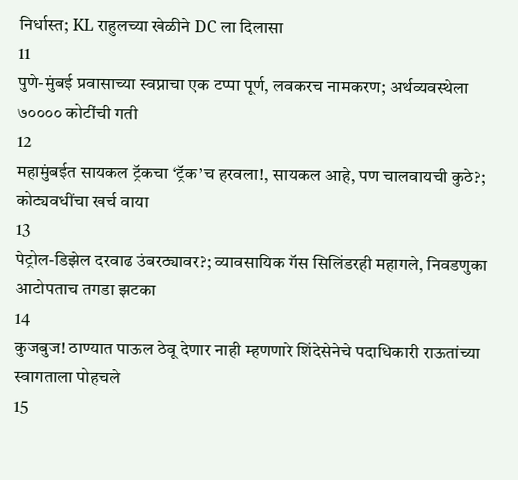निर्धास्त; KL राहुलच्या खेळीने DC ला दिलासा
11
पुणे-मुंबई प्रवासाच्या स्वप्नाचा एक टप्पा पूर्ण, लवकरच नामकरण; अर्थव्यवस्थेला ७०००० कोटींची गती
12
महामुंबईत सायकल ट्रॅकचा ‘ट्रॅक’च हरवला!, सायकल आहे, पण चालवायची कुठे?; कोट्यवधींचा खर्च वाया
13
पेट्रोल-डिझेल दरवाढ उंबरठ्यावर?; व्यावसायिक गॅस सिलिंडरही महागले, निवडणुका आटोपताच तगडा झटका
14
कुजबुज! ठाण्यात पाऊल ठेवू देणार नाही म्हणणारे शिंदेसेनेचे पदाधिकारी राऊतांच्या स्वागताला पोहचले
15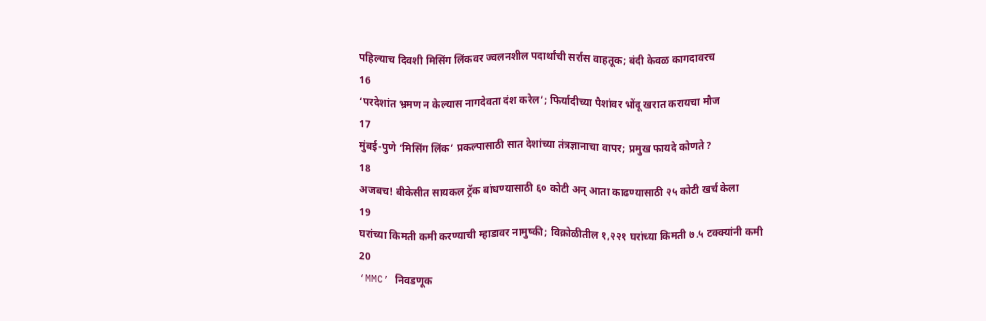पहिल्याच दिवशी मिसिंग लिंकवर ज्वलनशील पदार्थांची सर्रास वाहतूक; बंदी केवळ कागदावरच
16
‘परदेशांत भ्रमण न केल्यास नागदेवता दंश करेल’; फिर्यादीच्या पैशांवर भोंदू खरात करायचा मौज
17
मुंबई-पुणे ‘मिसिंग लिंक’ प्रकल्पासाठी सात देशांच्या तंत्रज्ञानाचा वापर; प्रमुख फायदे कोणते?
18
अजबच! बीकेसीत सायकल ट्रॅक बांधण्यासाठी ६० कोटी अन् आता काढण्यासाठी २५ कोटी खर्च केला
19
घरांच्या किमती कमी करण्याची म्हाडावर नामुष्की; विक्रोळीतील १,२२१ घरांच्या किमती ७.५ टक्क्यांनी कमी
20
‘MMC’ निवडणूक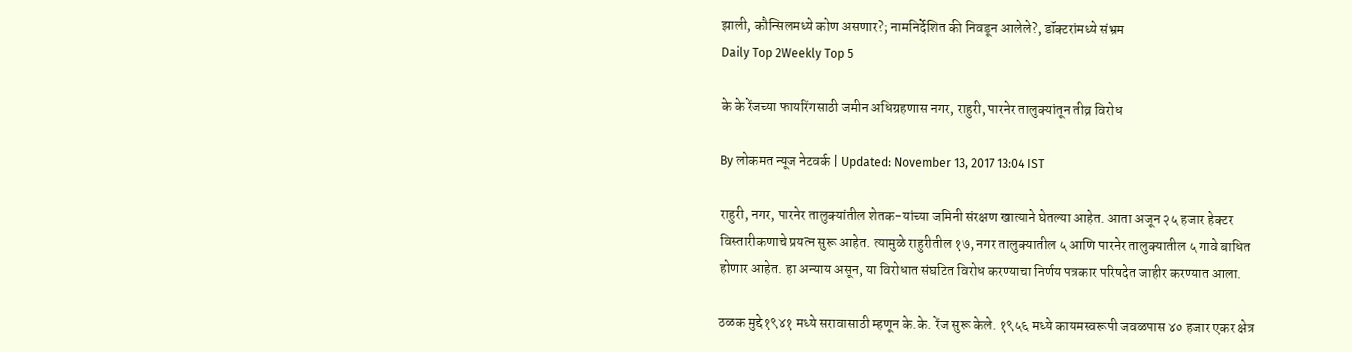झाली, कौन्सिलमध्ये कोण असणार?; नामनिर्देशित की निवडून आलेले?, डॉक्टरांमध्ये संभ्रम
Daily Top 2Weekly Top 5

के के रेंजच्या फायरिंगसाठी जमीन अधिग्रहणास नगर, राहुरी, पारनेर तालुक्यांतून तीव्र विरोध

By लोकमत न्यूज नेटवर्क | Updated: November 13, 2017 13:04 IST

राहुरी, नगर, पारनेर तालुक्यांतील शेतक-यांच्या जमिनी संरक्षण खात्याने घेतल्या आहेत. आता अजून २५ हजार हेक्टर विस्तारीकणाचे प्रयत्न सुरू आहेत. त्यामुळे राहुरीतील १७, नगर तालुक्यातील ५ आणि पारनेर तालुक्यातील ५ गावे बाधित होणार आहेत. हा अन्याय असून, या विरोधात संघटित विरोध करण्याचा निर्णय पत्रकार परिषदेत जाहीर करण्यात आला.

ठळक मुद्दे१९४१ मध्ये सरावासाठी म्हणून के.के. रेंज सुरू केले. १९५६ मध्ये कायमस्वरूपी जवळपास ४० हजार एकर क्षेत्र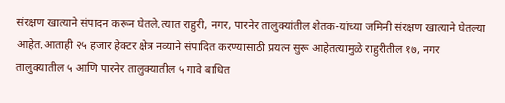संरक्षण खात्याने संपादन करून घेतले.त्यात राहुरी, नगर, पारनेर तालुक्यांतील शेतक-यांच्या जमिनी संरक्षण खात्याने घेतल्या आहेत.आताही २५ हजार हेक्टर क्षेत्र नव्याने संपादित करण्यासाठी प्रयत्न सुरू आहेतत्यामुळे राहुरीतील १७, नगर तालुक्यातील ५ आणि पारनेर तालुक्यातील ५ गावे बाधित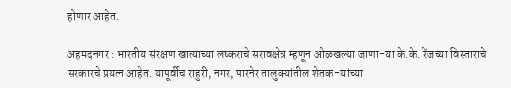होणार आहेत.

अहमदनगर : भारतीय संरक्षण खात्याच्या लष्कराचे सरावक्षेत्र म्हणून ओळखल्या जाणा-या के.के. रेंजच्या विस्ताराचे सरकारचे प्रयत्न आहेत. यापूर्वीच राहुरी, नगर, पारनेर तालुक्यांतील शेतक-यांच्या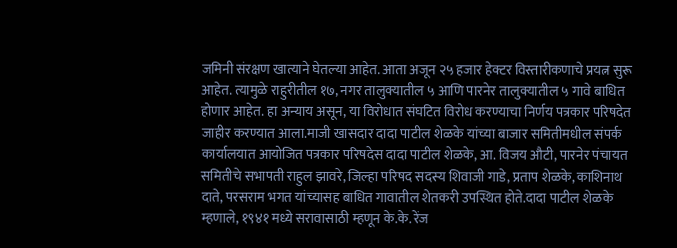जमिनी संरक्षण खात्याने घेतल्या आहेत. आता अजून २५ हजार हेक्टर विस्तारीकणाचे प्रयत्न सुरू आहेत. त्यामुळे राहुरीतील १७, नगर तालुक्यातील ५ आणि पारनेर तालुक्यातील ५ गावे बाधित होणार आहेत. हा अन्याय असून, या विरोधात संघटित विरोध करण्याचा निर्णय पत्रकार परिषदेत जाहीर करण्यात आला.माजी खासदार दादा पाटील शेळके यांच्या बाजार समितीमधील संपर्क कार्यालयात आयोजित पत्रकार परिषदेस दादा पाटील शेळके, आ. विजय औटी, पारनेर पंचायत समितीचे सभापती राहुल झावरे, जिल्हा परिषद सदस्य शिवाजी गाडे, प्रताप शेळके, काशिनाथ दाते, परसराम भगत यांच्यासह बाधित गावातील शेतकरी उपस्थित होते.दादा पाटील शेळके म्हणाले, १९४१ मध्ये सरावासाठी म्हणून के.के. रेंज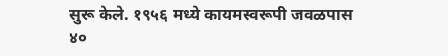सुरू केले. १९५६ मध्ये कायमस्वरूपी जवळपास ४०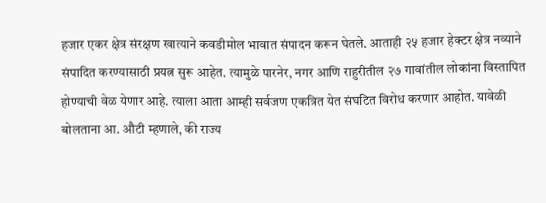हजार एकर क्षेत्र संरक्षण खात्याने कवडीमोल भावात संपादन करून घेतले. आताही २५ हजार हेक्टर क्षेत्र नव्याने संपादित करण्यासाठी प्रयत्न सुरू आहेत. त्यामुळे पारनेर, नगर आणि राहुरीतील २७ गावांतील लोकांना विस्तापित होण्याची वेळ येणार आहे. त्याला आता आम्ही सर्वजण एकत्रित येत संघटित विरोध करणार आहोत. यावेळी बोलताना आ. औटी म्हणाले, की राज्य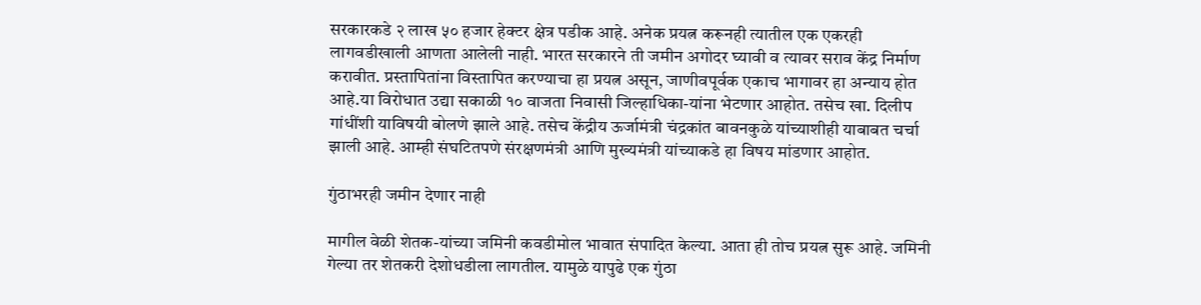सरकारकडे २ लाख ५० हजार हेक्टर क्षेत्र पडीक आहे. अनेक प्रयत्न करूनही त्यातील एक एकरही लागवडीखाली आणता आलेली नाही. भारत सरकारने ती जमीन अगोदर घ्यावी व त्यावर सराव केंद्र निर्माण करावीत. प्रस्तापितांना विस्तापित करण्याचा हा प्रयत्न असून, जाणीवपूर्वक एकाच भागावर हा अन्याय होत आहे.या विरोधात उद्या सकाळी १० वाजता निवासी जिल्हाधिका-यांना भेटणार आहोत. तसेच खा. दिलीप गांधींशी याविषयी बोलणे झाले आहे. तसेच केंद्रीय ऊर्जामंत्री चंद्रकांत बावनकुळे यांच्याशीही याबाबत चर्चा झाली आहे. आम्ही संघटितपणे संरक्षणमंत्री आणि मुख्यमंत्री यांच्याकडे हा विषय मांडणार आहोत.

गुंठाभरही जमीन देणार नाही

मागील वेळी शेतक-यांच्या जमिनी कवडीमोल भावात संपादित केल्या. आता ही तोच प्रयत्न सुरू आहे. जमिनी गेल्या तर शेतकरी देशोधडीला लागतील. यामुळे यापुढे एक गुंठा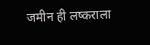जमीन ही लष्कराला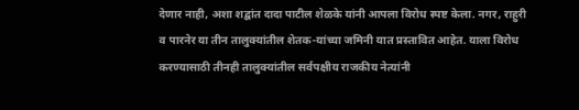देणार नाही, अशा शद्बांत दादा पाटील शेळके यांनी आपला विरोध स्पष्ट केला. नगर, राहुरी व पारनेर या तीन तालुक्यांतील शेतक-यांच्या जमिनी यात प्रस्तावित आहेत. याला विरोध करण्यासाठी तीनही तालुक्यांतील सर्वपक्षीय राजकीय नेत्यांनी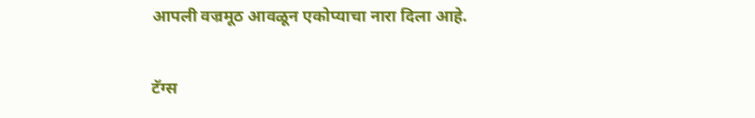आपली वज्रमूठ आवळून एकोप्याचा नारा दिला आहे.

टॅग्स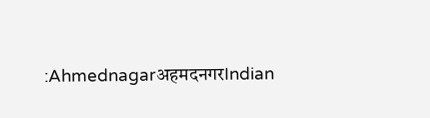:AhmednagarअहमदनगरIndian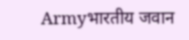Armyभारतीय जवान